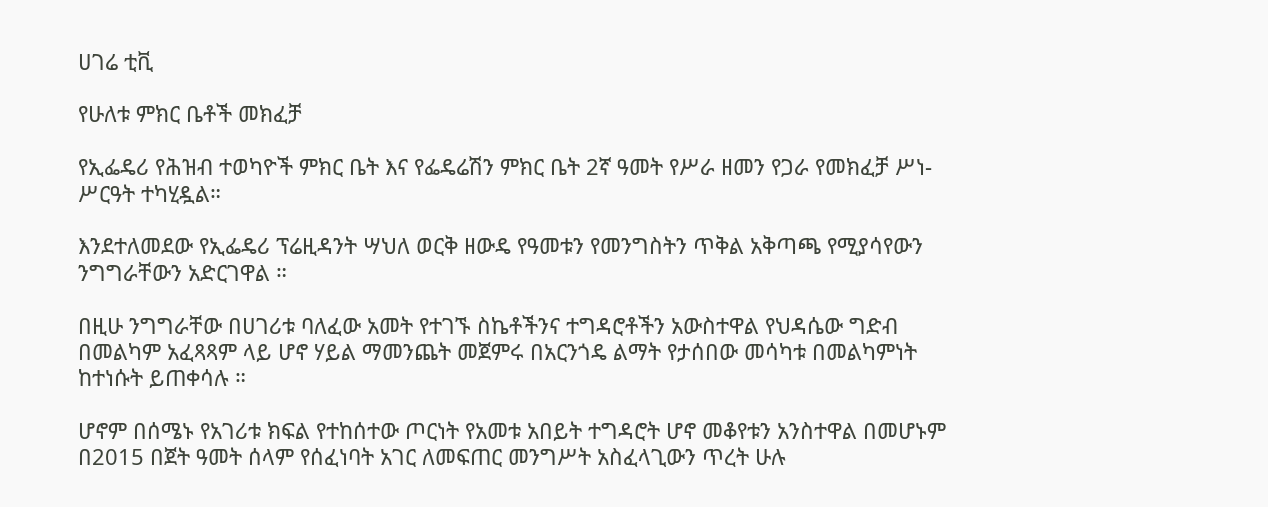ሀገሬ ቲቪ

የሁለቱ ምክር ቤቶች መክፈቻ

የኢፌዴሪ የሕዝብ ተወካዮች ምክር ቤት እና የፌዴሬሽን ምክር ቤት 2ኛ ዓመት የሥራ ዘመን የጋራ የመክፈቻ ሥነ-ሥርዓት ተካሂዷል።

እንደተለመደው የኢፌዴሪ ፕሬዚዳንት ሣህለ ወርቅ ዘውዴ የዓመቱን የመንግስትን ጥቅል አቅጣጫ የሚያሳየውን ንግግራቸውን አድርገዋል ።

በዚሁ ንግግራቸው በሀገሪቱ ባለፈው አመት የተገኙ ስኬቶችንና ተግዳሮቶችን አውስተዋል የህዳሴው ግድብ በመልካም አፈጻጻም ላይ ሆኖ ሃይል ማመንጨት መጀምሩ በአርንጎዴ ልማት የታሰበው መሳካቱ በመልካምነት ከተነሱት ይጠቀሳሉ ።

ሆኖም በሰሜኑ የአገሪቱ ክፍል የተከሰተው ጦርነት የአመቱ አበይት ተግዳሮት ሆኖ መቆየቱን አንስተዋል በመሆኑም በ2015 በጀት ዓመት ሰላም የሰፈነባት አገር ለመፍጠር መንግሥት አስፈላጊውን ጥረት ሁሉ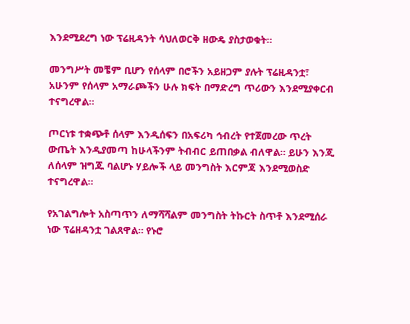እንደሚደረግ ነው ፕሬዚዳንት ሳህለወርቅ ዘውዴ ያስታወቁት።

መንግሥት መቼም ቢሆን የሰላም በሮችን አይዘጋም ያሉት ፕሬዚዳንቷ፣ አሁንም የሰላም አማራጮችን ሁሉ ክፍት በማድረግ ጥሪውን እንደሚያቀርብ ተናግረዋል።

ጦርነቱ ተቋጭቶ ሰላም እንዲሰፍን በአፍሪካ ኅብረት የተጀመረው ጥረት ውጤት እንዲያመጣ ከሁላችንም ትብብር ይጠበቃል ብለዋል። ይሁን እንጂ ለሰላም ዝግጁ ባልሆኑ ሃይሎች ላይ መንግስት እርምጃ እንደሚወስድ ተናግረዋል።

የአገልግሎት አስጣጥን ለማሻሻልም መንግስት ትኩርት ስጥቶ እንደሚሰራ ነው ፕሬዘዳንቷ ገልጸዋል። የኑሮ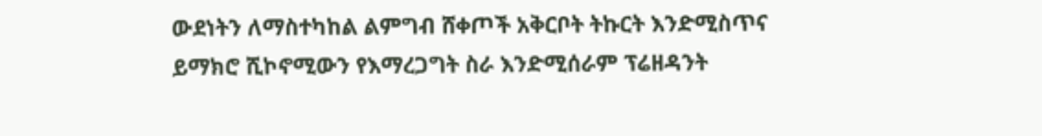ውደነትን ለማስተካከል ልምግብ ሸቀጦች አቅርቦት ትኩርት እንድሚስጥና ይማክሮ ሺኮኖሚውን የእማረጋግት ስራ እንድሚሰራም ፕሬዘዳንት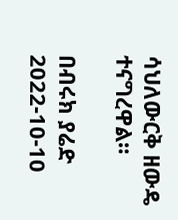ሳህለውርቅ ዘውዴ ተናግረዋል።

በብሩክ ያሬድ
2022-10-10